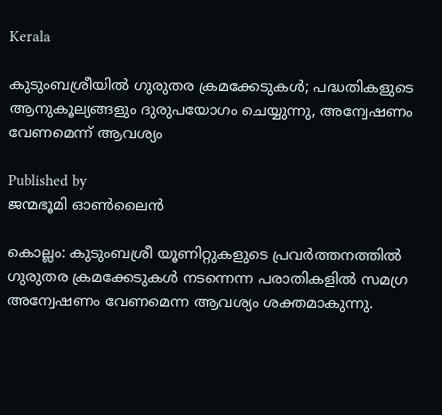Kerala

കുടുംബശ്രീയില്‍ ഗുരുതര ക്രമക്കേടുകള്‍; പദ്ധതികളുടെ ആനുകൂല്യങ്ങളും ദുരുപയോഗം ചെയ്യുന്നു, അന്വേഷണം വേണമെന്ന് ആവശ്യം

Published by
ജന്മഭൂമി ഓണ്‍ലൈന്‍

കൊല്ലം: കുടുംബശ്രീ യൂണിറ്റുകളുടെ പ്രവര്‍ത്തനത്തില്‍ ഗുരുതര ക്രമക്കേടുകള്‍ നടന്നെന്ന പരാതികളില്‍ സമഗ്ര അന്വേഷണം വേണമെന്ന ആവശ്യം ശക്തമാകുന്നു.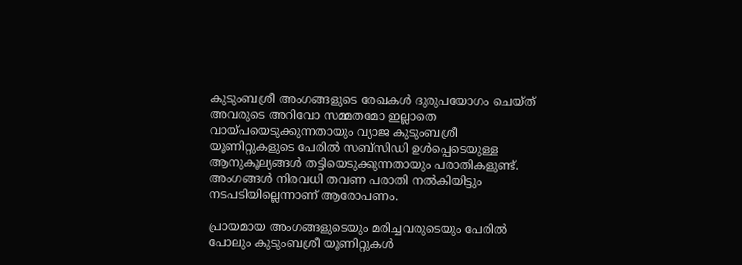കുടുംബശ്രീ അംഗങ്ങളുടെ രേഖകള്‍ ദുരുപയോഗം ചെയ്ത് അവരുടെ അറിവോ സമ്മതമോ ഇല്ലാതെ വായ്‌പയെടുക്കുന്നതായും വ്യാജ കുടുംബശ്രീ യൂണിറ്റുകളുടെ പേരില്‍ സബ്സിഡി ഉള്‍പ്പെടെയുള്ള ആനുകൂല്യങ്ങള്‍ തട്ടിയെടുക്കുന്നതായും പരാതികളുണ്ട്. അംഗങ്ങള്‍ നിരവധി തവണ പരാതി നല്‍കിയിട്ടും നടപടിയില്ലെന്നാണ് ആരോപണം.

പ്രായമായ അംഗങ്ങളുടെയും മരിച്ചവരുടെയും പേരില്‍ പോലും കുടുംബശ്രീ യൂണിറ്റുകള്‍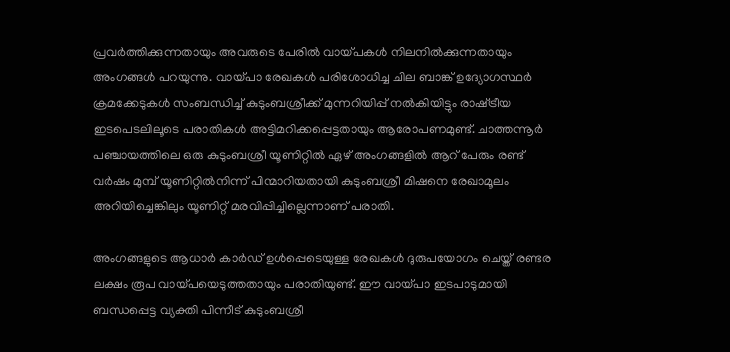പ്രവര്‍ത്തിക്കുന്നതായും അവരുടെ പേരില്‍ വായ്‌പകള്‍ നിലനില്‍ക്കുന്നതായും അംഗങ്ങള്‍ പറയുന്നു. വായ്‌പാ രേഖകള്‍ പരിശോധിച്ച ചില ബാങ്ക് ഉദ്യോഗസ്ഥര്‍ ക്രമക്കേടുകള്‍ സംബന്ധിച്ച് കുടുംബശ്രീക്ക് മുന്നറിയിപ്പ് നല്‍കിയിട്ടും രാഷ്‌ട്രീയ ഇടപെടലിലൂടെ പരാതികള്‍ അട്ടിമറിക്കപ്പെട്ടതായും ആരോപണമുണ്ട്. ചാത്തന്നൂര്‍ പഞ്ചായത്തിലെ ഒരു കുടുംബശ്രീ യൂണിറ്റില്‍ ഏഴ് അംഗങ്ങളില്‍ ആറ് പേരും രണ്ട് വര്‍ഷം മുമ്പ് യൂണിറ്റില്‍നിന്ന് പിന്മാറിയതായി കുടുംബശ്രീ മിഷനെ രേഖാമൂലം അറിയിച്ചെങ്കിലും യൂണിറ്റ് മരവിപ്പിച്ചില്ലെന്നാണ് പരാതി.

അംഗങ്ങളുടെ ആധാര്‍ കാര്‍ഡ് ഉള്‍പ്പെടെയുള്ള രേഖകള്‍ ദുരുപയോഗം ചെയ്ത് രണ്ടര ലക്ഷം രൂപ വായ്‌പയെടുത്തതായും പരാതിയുണ്ട്. ഈ വായ്‌പാ ഇടപാടുമായി ബന്ധപ്പെട്ട വ്യക്തി പിന്നീട് കുടുംബശ്രീ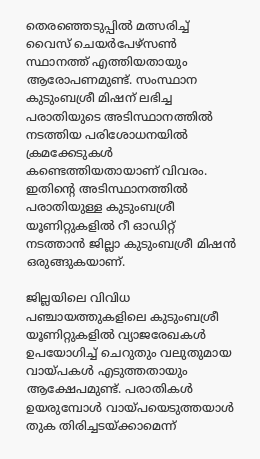തെരഞ്ഞെടുപ്പില്‍ മത്സരിച്ച് വൈസ് ചെയര്‍പേഴ്സണ്‍ സ്ഥാനത്ത് എത്തിയതായും ആരോപണമുണ്ട്. സംസ്ഥാന കുടുംബശ്രീ മിഷന് ലഭിച്ച പരാതിയുടെ അടിസ്ഥാനത്തില്‍ നടത്തിയ പരിശോധനയില്‍ ക്രമക്കേടുകള്‍ കണ്ടെത്തിയതായാണ് വിവരം. ഇതിന്റെ അടിസ്ഥാനത്തില്‍ പരാതിയുള്ള കുടുംബശ്രീ യൂണിറ്റുകളില്‍ റീ ഓഡിറ്റ് നടത്താന്‍ ജില്ലാ കുടുംബശ്രീ മിഷന്‍ ഒരുങ്ങുകയാണ്.

ജില്ലയിലെ വിവിധ പഞ്ചായത്തുകളിലെ കുടുംബശ്രീ യൂണിറ്റുകളില്‍ വ്യാജരേഖകള്‍ ഉപയോഗിച്ച് ചെറുതും വലുതുമായ വായ്‌പകള്‍ എടുത്തതായും ആക്ഷേപമുണ്ട്. പരാതികള്‍ ഉയരുമ്പോള്‍ വായ്‌പയെടുത്തയാള്‍ തുക തിരിച്ചടയ്‌ക്കാമെന്ന്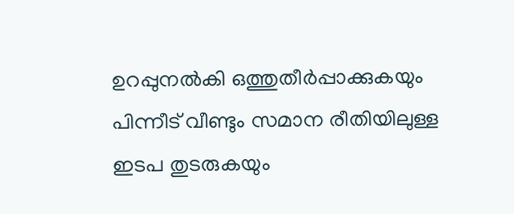ഉറപ്പുനല്‍കി ഒത്തുതീര്‍പ്പാക്കുകയും പിന്നീട് വീണ്ടും സമാന രീതിയിലുള്ള ഇടപ തുടരുകയും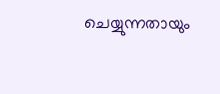ചെയ്യുന്നതായും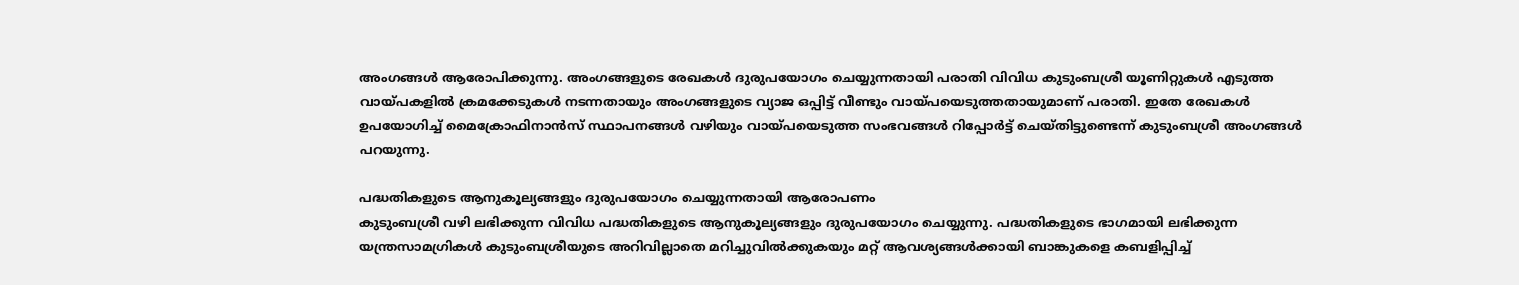അംഗങ്ങള്‍ ആരോപിക്കുന്നു. അംഗങ്ങളുടെ രേഖകള്‍ ദുരുപയോഗം ചെയ്യുന്നതായി പരാതി വിവിധ കുടുംബശ്രീ യൂണിറ്റുകള്‍ എടുത്ത വായ്‌പകളില്‍ ക്രമക്കേടുകള്‍ നടന്നതായും അംഗങ്ങളുടെ വ്യാജ ഒപ്പിട്ട് വീണ്ടും വായ്‌പയെടുത്തതായുമാണ് പരാതി. ഇതേ രേഖകള്‍ ഉപയോഗിച്ച് മൈക്രോഫിനാന്‍സ് സ്ഥാപനങ്ങള്‍ വഴിയും വായ്‌പയെടുത്ത സംഭവങ്ങള്‍ റിപ്പോര്‍ട്ട് ചെയ്തിട്ടുണ്ടെന്ന് കുടുംബശ്രീ അംഗങ്ങള്‍ പറയുന്നു.

പദ്ധതികളുടെ ആനുകൂല്യങ്ങളും ദുരുപയോഗം ചെയ്യുന്നതായി ആരോപണം
കുടുംബശ്രീ വഴി ലഭിക്കുന്ന വിവിധ പദ്ധതികളുടെ ആനുകൂല്യങ്ങളും ദുരുപയോഗം ചെയ്യുന്നു. പദ്ധതികളുടെ ഭാഗമായി ലഭിക്കുന്ന യന്ത്രസാമഗ്രികള്‍ കുടുംബശ്രീയുടെ അറിവില്ലാതെ മറിച്ചുവില്‍ക്കുകയും മറ്റ് ആവശ്യങ്ങള്‍ക്കായി ബാങ്കുകളെ കബളിപ്പിച്ച്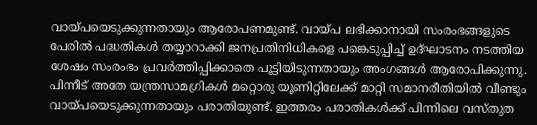വായ്‌പയെടുക്കുന്നതായും ആരോപണമുണ്ട്. വായ്‌പ ലഭിക്കാനായി സംരംഭങ്ങളുടെ പേരില്‍ പദ്ധതികള്‍ തയ്യാറാക്കി ജനപ്രതിനിധികളെ പങ്കെടുപ്പിച്ച് ഉദ്ഘാടനം നടത്തിയ ശേഷം സംരംഭം പ്രവര്‍ത്തിപ്പിക്കാതെ പൂട്ടിയിടുന്നതായും അംഗങ്ങള്‍ ആരോപിക്കുന്നു. പിന്നീട് അതേ യന്ത്രസാമഗ്രികള്‍ മറ്റൊരു യൂണിറ്റിലേക്ക് മാറ്റി സമാനരീതിയില്‍ വീണ്ടും വായ്‌പയെടുക്കുന്നതായും പരാതിയുണ്ട്. ഇത്തരം പരാതികള്‍ക്ക് പിന്നിലെ വസ്തുത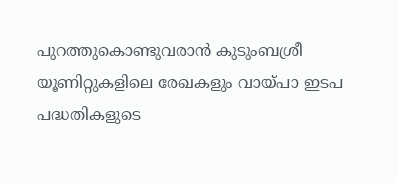പുറത്തുകൊണ്ടുവരാന്‍ കുടുംബശ്രീ യൂണിറ്റുകളിലെ രേഖകളും വായ്‌പാ ഇടപ പദ്ധതികളുടെ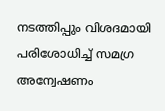നടത്തിപ്പും വിശദമായി പരിശോധിച്ച് സമഗ്ര അന്വേഷണം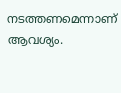നടത്തണമെന്നാണ് ആവശ്യം.